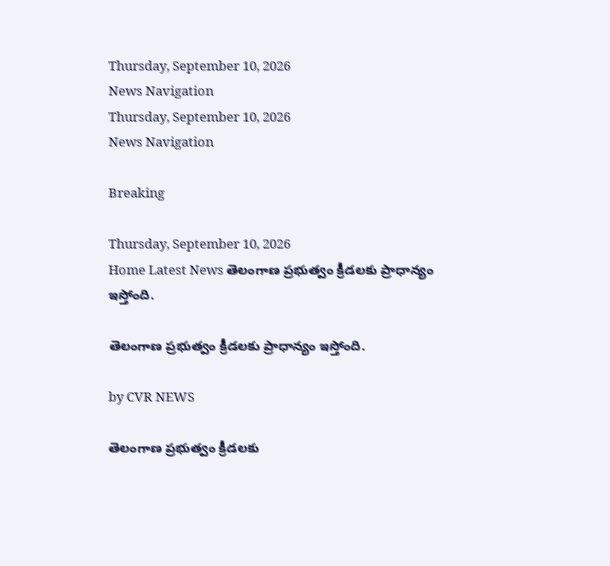Thursday, September 10, 2026
News Navigation
Thursday, September 10, 2026
News Navigation

Breaking

Thursday, September 10, 2026
Home Latest News తెలంగాణ ప్రభుత్వం క్రీడలకు ప్రాధాన్యం ఇస్తోంది.

తెలంగాణ ప్రభుత్వం క్రీడలకు ప్రాధాన్యం ఇస్తోంది.

by CVR NEWS

తెలంగాణ ప్రభుత్వం క్రీడలకు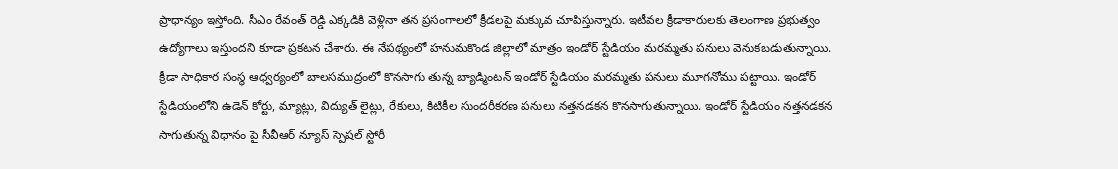ప్రాధాన్యం ఇస్తోంది. సీఎం రేవంత్ రెడ్డి ఎక్కడికి వెళ్లినా తన ప్రసంగాలలో క్రీడలపై మక్కువ చూపిస్తున్నారు. ఇటీవల క్రీడాకారులకు తెలంగాణ ప్రభుత్వం ఉద్యోగాలు ఇస్తుందని కూడా ప్రకటన చేశారు. ఈ నేపథ్యంలో హనుమకొండ జిల్లాలో మాత్రం ఇండోర్ స్టేడియం మరమ్మతు పనులు వెనుకబడుతున్నాయి. క్రీడా సాధికార సంస్థ ఆధ్వర్యంలో బాలసముద్రంలో కొనసాగు తున్న బ్యాడ్మింటన్ ఇండోర్ స్టేడియం మరమ్మతు పనులు మూగనోము పట్టాయి. ఇండోర్ స్టేడియంలోని ఉడెన్ కోర్టు, మ్యాట్లు, విద్యుత్ లైట్లు, రేకులు, కిటికీల సుందరీకరణ పనులు నత్తనడకన కొనసాగుతున్నాయి. ఇండోర్ స్టేడియం నత్తనడకన సాగుతున్న విధానం పై సీవీఆర్ న్యూస్ స్పెషల్ స్టోరీ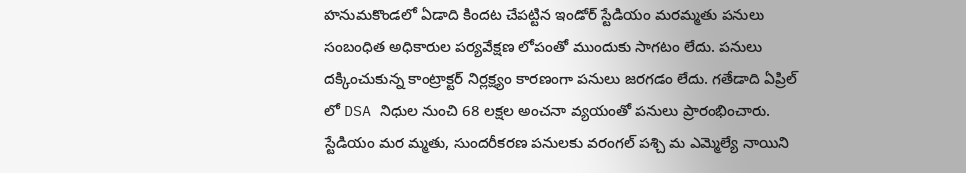హనుమకొండలో ఏడాది కిందట చేపట్టిన ఇండోర్ స్టేడియం మరమ్మతు పనులు సంబంధిత అధికారుల పర్యవేక్షణ లోపంతో ముందుకు సాగటం లేదు. పనులు దక్కించుకున్న కాంట్రాక్టర్ నిర్లక్ష్యం కారణంగా పనులు జరగడం లేదు. గతేడాది ఏప్రిల్ లో DSA నిధుల నుంచి 68 లక్షల అంచనా వ్యయంతో పనులు ప్రారంభించారు. స్టేడియం మర మ్మతు, సుందరీకరణ పనులకు వరంగల్ పశ్చి మ ఎమ్మెల్యే నాయిని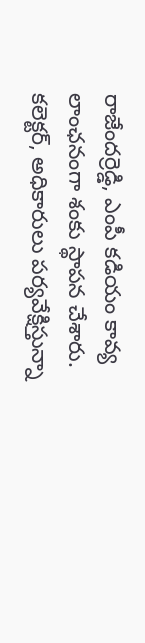రాజేందర్రెడ్డి, ఎంపీ కడియం కావ్య లాంఛనంగా శంకు స్థాపన చేశారు. కలెక్టర్, అధికారులు పర్యవేక్షిస్తున్నా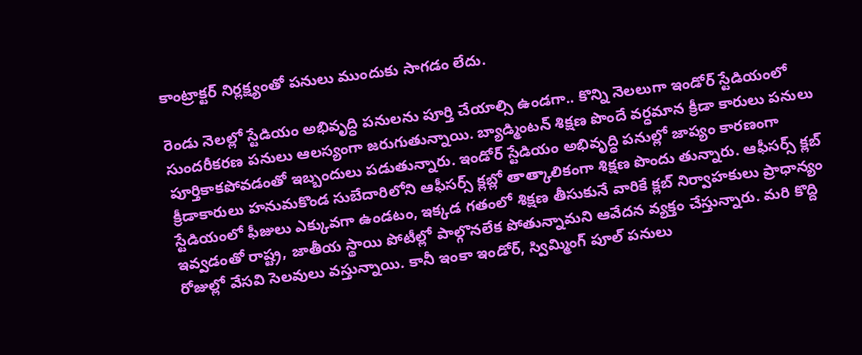కాంట్రాక్టర్ నిర్లక్ష్యంతో పనులు ముందుకు సాగడం లేదు.

రెండు నెలల్లో స్టేడియం అభివృద్ధి పనులను పూర్తి చేయాల్సి ఉండగా.. కొన్ని నెలలుగా ఇండోర్ స్టేడియంలో సుందరీకరణ పనులు ఆలస్యంగా జరుగుతున్నాయి. బ్యాడ్మింటన్ శిక్షణ పొందే వర్ధమాన క్రీడా కారులు పనులు పూర్తికాకపోవడంతో ఇబ్బందులు పడుతున్నారు. ఇండోర్ స్టేడియం అభివృద్ధి పనుల్లో జాప్యం కారణంగా క్రీడాకారులు హనుమకొండ సుబేదారిలోని ఆఫీసర్స్ క్లబ్లో తాత్కాలికంగా శిక్షణ పొందు తున్నారు. ఆఫీసర్స్ క్లబ్ స్టేడియంలో ఫీజులు ఎక్కువగా ఉండటం, ఇక్కడ గతంలో శిక్షణ తీసుకునే వారికే క్లబ్ నిర్వాహకులు ప్రాధాన్యం ఇవ్వడంతో రాష్ట్ర, జాతీయ స్థాయి పోటీల్లో పాల్గొనలేక పోతున్నామని ఆవేదన వ్యక్తం చేస్తున్నారు. మరి కొద్ది రోజుల్లో వేసవి సెలవులు వస్తున్నాయి. కానీ ఇంకా ఇండోర్, స్విమ్మింగ్ పూల్ పనులు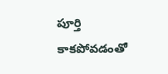పూర్తి కాకపోవడంతో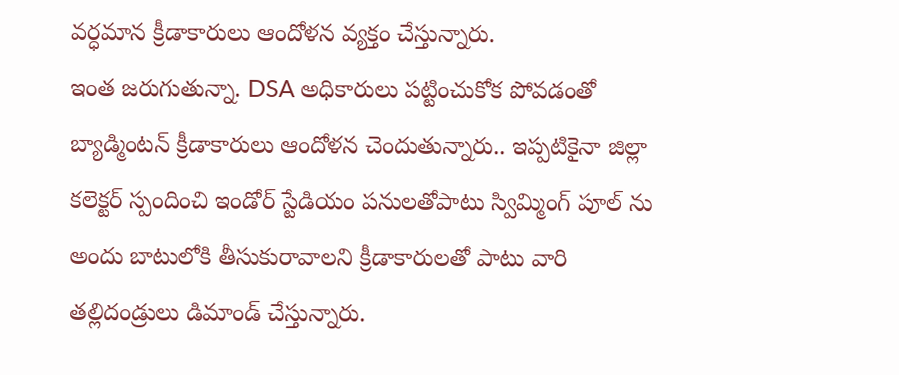వర్ధమాన క్రీడాకారులు ఆందోళన వ్యక్తం చేస్తున్నారు.
ఇంత జరుగుతున్నా. DSA అధికారులు పట్టించుకోక పోవడంతో బ్యాడ్మింటన్ క్రీడాకారులు ఆందోళన చెందుతున్నారు.. ఇప్పటికైనా జిల్లా కలెక్టర్ స్పందించి ఇండోర్ స్టేడియం పనులతోపాటు స్విమ్మింగ్ పూల్ ను అందు బాటులోకి తీసుకురావాలని క్రీడాకారులతో పాటు వారి తల్లిదండ్రులు డిమాండ్ చేస్తున్నారు.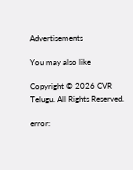Advertisements

You may also like

Copyright © 2026 CVR Telugu. All Rights Reserved.

error: